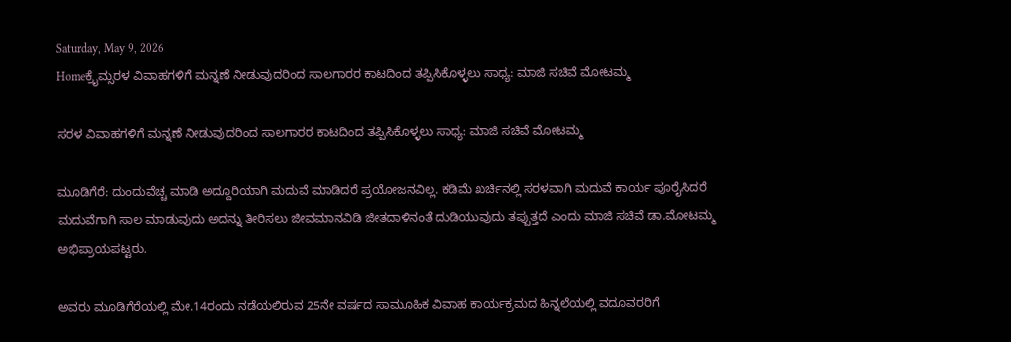Saturday, May 9, 2026
Homeಕ್ರೈಮ್ಸರಳ ವಿವಾಹಗಳಿಗೆ ಮನ್ನಣೆ ನೀಡುವುದರಿಂದ ಸಾಲಗಾರರ ಕಾಟದಿಂದ ತಪ್ಪಿಸಿಕೊಳ್ಳಲು ಸಾಧ್ಯ: ಮಾಜಿ ಸಚಿವೆ ಮೋಟಮ್ಮ

ಸರಳ ವಿವಾಹಗಳಿಗೆ ಮನ್ನಣೆ ನೀಡುವುದರಿಂದ ಸಾಲಗಾರರ ಕಾಟದಿಂದ ತಪ್ಪಿಸಿಕೊಳ್ಳಲು ಸಾಧ್ಯ: ಮಾಜಿ ಸಚಿವೆ ಮೋಟಮ್ಮ

ಮೂಡಿಗೆರೆ: ದುಂದುವೆಚ್ಚ ಮಾಡಿ ಅದ್ದೂರಿಯಾಗಿ ಮದುವೆ ಮಾಡಿದರೆ ಪ್ರಯೋಜನವಿಲ್ಲ. ಕಡಿಮೆ ಖರ್ಚಿನಲ್ಲಿ ಸರಳವಾಗಿ ಮದುವೆ ಕಾರ್ಯ ಪೂರೈಸಿದರೆ ಮದುವೆಗಾಗಿ ಸಾಲ ಮಾಡುವುದು ಅದನ್ನು ತೀರಿಸಲು ಜೀವಮಾನವಿಡಿ ಜೀತದಾಳಿನಂತೆ ದುಡಿಯುವುದು ತಪ್ಪುತ್ತದೆ ಎಂದು ಮಾಜಿ ಸಚಿವೆ ಡಾ.ಮೋಟಮ್ಮ ಅಭಿಪ್ರಾಯಪಟ್ಟರು.

ಅವರು ಮೂಡಿಗೆರೆಯಲ್ಲಿ ಮೇ.14ರಂದು ನಡೆಯಲಿರುವ 25ನೇ ವರ್ಷದ ಸಾಮೂಹಿಕ ವಿವಾಹ ಕಾರ್ಯಕ್ರಮದ ಹಿನ್ನಲೆಯಲ್ಲಿ ವದೂವರರಿಗೆ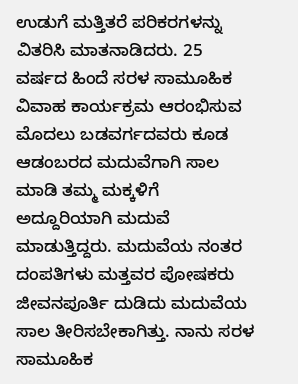ಉಡುಗೆ ಮತ್ತಿತರೆ ಪರಿಕರಗಳನ್ನು ವಿತರಿಸಿ ಮಾತನಾಡಿದರು. 25 ವರ್ಷದ ಹಿಂದೆ ಸರಳ ಸಾಮೂಹಿಕ ವಿವಾಹ ಕಾರ್ಯಕ್ರಮ ಆರಂಭಿಸುವ ಮೊದಲು ಬಡವರ್ಗದವರು ಕೂಡ ಆಡಂಬರದ ಮದುವೆಗಾಗಿ ಸಾಲ ಮಾಡಿ ತಮ್ಮ ಮಕ್ಕಳಿಗೆ ಅದ್ದೂರಿಯಾಗಿ ಮದುವೆ ಮಾಡುತ್ತಿದ್ದರು. ಮದುವೆಯ ನಂತರ ದಂಪತಿಗಳು ಮತ್ತವರ ಪೋಷಕರು ಜೀವನಪೂರ್ತಿ ದುಡಿದು ಮದುವೆಯ ಸಾಲ ತೀರಿಸಬೇಕಾಗಿತ್ತು. ನಾನು ಸರಳ ಸಾಮೂಹಿಕ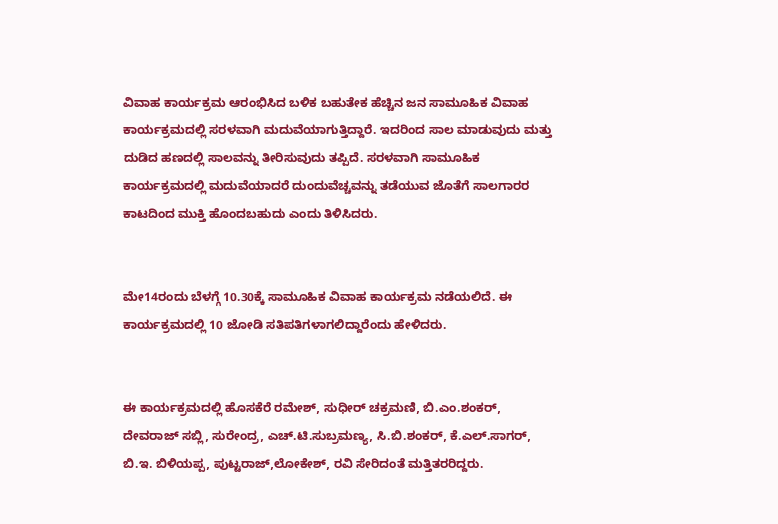ವಿವಾಹ ಕಾರ್ಯಕ್ರಮ ಆರಂಭಿಸಿದ ಬಳಿಕ ಬಹುತೇಕ ಹೆಚ್ಚಿನ ಜನ ಸಾಮೂಹಿಕ ವಿವಾಹ ಕಾರ್ಯಕ್ರಮದಲ್ಲಿ ಸರಳವಾಗಿ ಮದುವೆಯಾಗುತ್ತಿದ್ದಾರೆ. ಇದರಿಂದ ಸಾಲ ಮಾಡುವುದು ಮತ್ತು ದುಡಿದ ಹಣದಲ್ಲಿ ಸಾಲವನ್ನು ತೀರಿಸುವುದು ತಪ್ಪಿದೆ. ಸರಳವಾಗಿ ಸಾಮೂಹಿಕ ಕಾರ್ಯಕ್ರಮದಲ್ಲಿ ಮದುವೆಯಾದರೆ ದುಂದುವೆಚ್ಚವನ್ನು ತಡೆಯುವ ಜೊತೆಗೆ ಸಾಲಗಾರರ ಕಾಟದಿಂದ ಮುಕ್ತಿ ಹೊಂದಬಹುದು ಎಂದು ತಿಳಿಸಿದರು.


ಮೇ14ರಂದು ಬೆಳಗ್ಗೆ 10.30ಕ್ಕೆ ಸಾಮೂಹಿಕ ವಿವಾಹ ಕಾರ್ಯಕ್ರಮ ನಡೆಯಲಿದೆ. ಈ ಕಾರ್ಯಕ್ರಮದಲ್ಲಿ 10 ಜೋಡಿ ಸತಿಪತಿಗಳಾಗಲಿದ್ದಾರೆಂದು ಹೇಳಿದರು.


ಈ ಕಾರ್ಯಕ್ರಮದಲ್ಲಿ ಹೊಸಕೆರೆ ರಮೇಶ್, ಸುಧೀರ್ ಚಕ್ರಮಣಿ, ಬಿ.ಎಂ.ಶಂಕರ್, ದೇವರಾಜ್ ಸಬ್ಲಿ, ಸುರೇಂದ್ರ, ಎಚ್.ಟಿ.ಸುಬ್ರಮಣ್ಯ, ಸಿ.ಬಿ.ಶಂಕರ್, ಕೆ.ಎಲ್.ಸಾಗರ್, ಬಿ.ಇ. ಬಿಳಿಯಪ್ಪ, ಪುಟ್ಟರಾಜ್,ಲೋಕೇಶ್, ರವಿ ಸೇರಿದಂತೆ ಮತ್ತಿತರರಿದ್ದರು.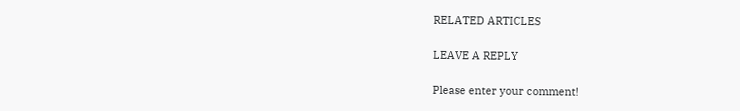RELATED ARTICLES

LEAVE A REPLY

Please enter your comment!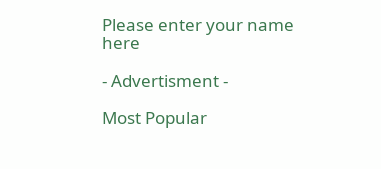Please enter your name here

- Advertisment -

Most Popular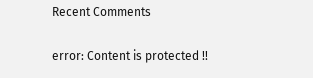Recent Comments

error: Content is protected !!